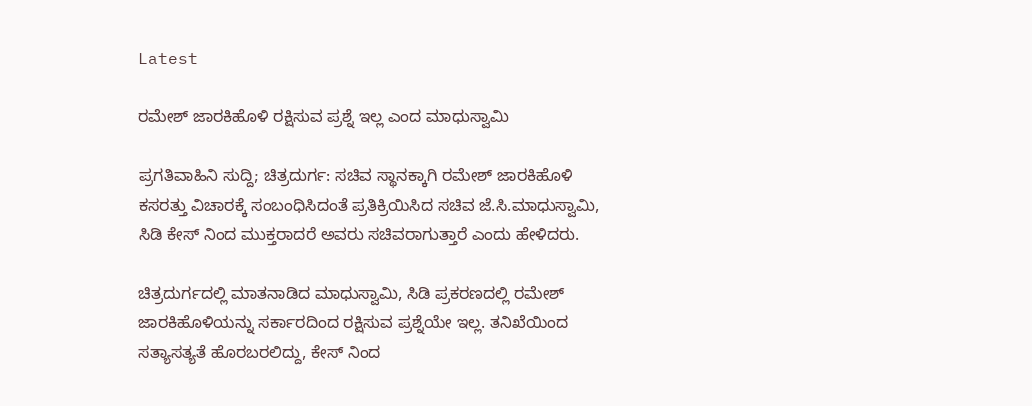Latest

ರಮೇಶ್ ಜಾರಕಿಹೊಳಿ ರಕ್ಷಿಸುವ ಪ್ರಶ್ನೆ ಇಲ್ಲ ಎಂದ ಮಾಧುಸ್ವಾಮಿ

ಪ್ರಗತಿವಾಹಿನಿ ಸುದ್ದಿ; ಚಿತ್ರದುರ್ಗ: ಸಚಿವ ಸ್ಥಾನಕ್ಕಾಗಿ ರಮೇಶ್ ಜಾರಕಿಹೊಳಿ ಕಸರತ್ತು ವಿಚಾರಕ್ಕೆ ಸಂಬಂಧಿಸಿದಂತೆ ಪ್ರತಿಕ್ರಿಯಿಸಿದ ಸಚಿವ ಜೆ.ಸಿ.ಮಾಧುಸ್ವಾಮಿ, ಸಿಡಿ ಕೇಸ್ ನಿಂದ ಮುಕ್ತರಾದರೆ ಅವರು ಸಚಿವರಾಗುತ್ತಾರೆ ಎಂದು ಹೇಳಿದರು.

ಚಿತ್ರದುರ್ಗದಲ್ಲಿ ಮಾತನಾಡಿದ ಮಾಧುಸ್ವಾಮಿ, ಸಿಡಿ ಪ್ರಕರಣದಲ್ಲಿ ರಮೇಶ್ ಜಾರಕಿಹೊಳಿಯನ್ನು ಸರ್ಕಾರದಿಂದ ರಕ್ಷಿಸುವ ಪ್ರಶ್ನೆಯೇ ಇಲ್ಲ. ತನಿಖೆಯಿಂದ ಸತ್ಯಾಸತ್ಯತೆ ಹೊರಬರಲಿದ್ದು, ಕೇಸ್ ನಿಂದ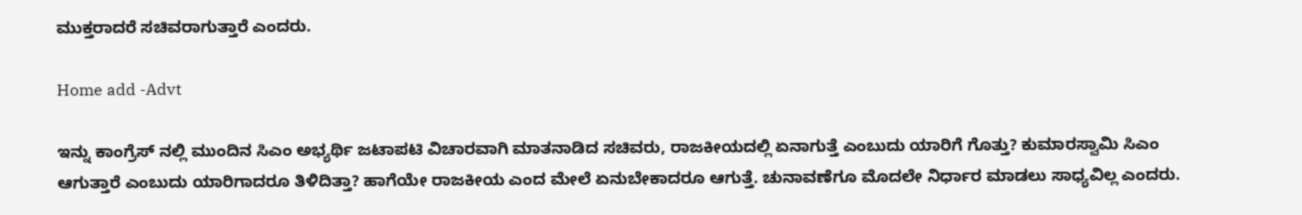ಮುಕ್ತರಾದರೆ ಸಚಿವರಾಗುತ್ತಾರೆ ಎಂದರು.

Home add -Advt

ಇನ್ನು ಕಾಂಗ್ರೆಸ್ ನಲ್ಲಿ ಮುಂದಿನ ಸಿಎಂ ಅಭ್ಯರ್ಥಿ ಜಟಾಪಟಿ ವಿಚಾರವಾಗಿ ಮಾತನಾಡಿದ ಸಚಿವರು, ರಾಜಕೀಯದಲ್ಲಿ ಏನಾಗುತ್ತೆ ಎಂಬುದು ಯಾರಿಗೆ ಗೊತ್ತು? ಕುಮಾರಸ್ವಾಮಿ ಸಿಎಂ ಆಗುತ್ತಾರೆ ಎಂಬುದು ಯಾರಿಗಾದರೂ ತಿಳಿದಿತ್ತಾ? ಹಾಗೆಯೇ ರಾಜಕೀಯ ಎಂದ ಮೇಲೆ ಏನುಬೇಕಾದರೂ ಆಗುತ್ತೆ. ಚುನಾವಣೆಗೂ ಮೊದಲೇ ನಿರ್ಧಾರ ಮಾಡಲು ಸಾಧ್ಯವಿಲ್ಲ ಎಂದರು.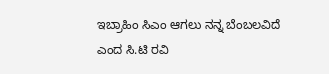ಇಬ್ರಾಹಿಂ ಸಿಎಂ ಆಗಲು ನನ್ನ ಬೆಂಬಲವಿದೆ ಎಂದ ಸಿ.ಟಿ ರವಿ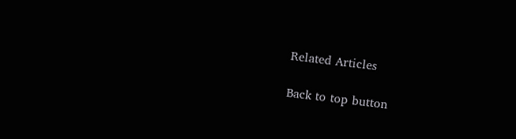Related Articles

Back to top button